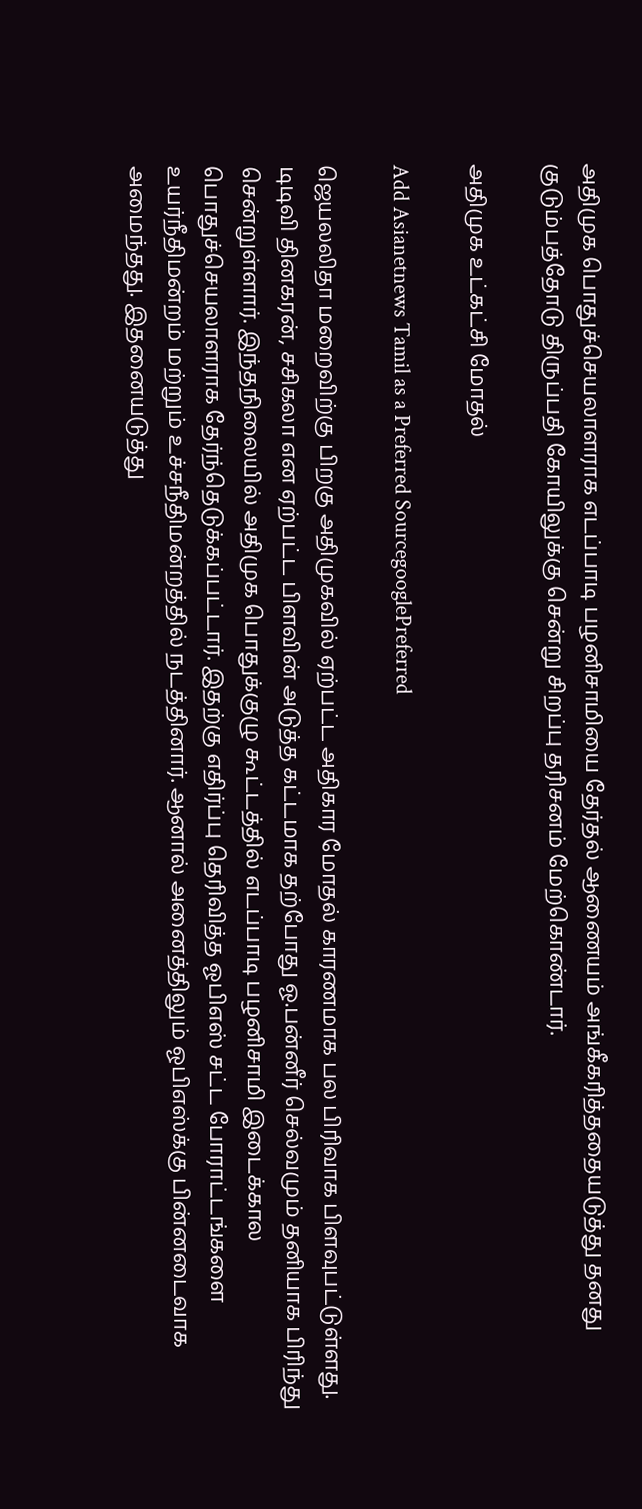அதிமுக பொதுச்செயலாளராக எடப்பாடி பழனிசாமியை தேர்தல் ஆணையம் அங்கீகரித்ததையடுத்து தனது குடும்பத்தோடு திருப்பதி கோயிலுக்கு சென்று சிறப்பு தரிசனம் மேற்கொண்டார்.

அதிமுக உட்கட்சி மோதல்

Add Asianetnews Tamil as a Preferred SourcegooglePreferred

ஜெயலலிதா மறைவிற்கு பிறகு அதிமுகவில் ஏற்பட்ட அதிகார மோதல் காரணமாக பல பிரிவாக பிளவுபட்டுள்ளது. டிடிவி தினகரன், சசிகலா என ஏற்பட்ட பிளவின் அடுத்த கட்டமாக தற்போது ஓ.பன்னீர் செல்வமும் தனியாக பிரிந்து சென்றுள்ளார். இந்தநிலையில் அதிமுக பொதுக்குழு கூட்டத்தில் எடப்பாடி பழனிசாமி இடைக்கால பொதுச்செயலாளராக தேர்ந்தெடுக்கப்பட்டார். இதற்கு எதிர்ப்பு தெரிவித்த ஓபிஎஸ் சட்ட போராட்டங்களை உயர்நீதிமன்றம் மற்றும் உச்சநீதிமன்றத்தில் நடத்தினார். ஆனால் அனைத்திலும் ஓபிஎஸ்க்கு பின்னடைவாக அமைந்தது. இதனையடுத்து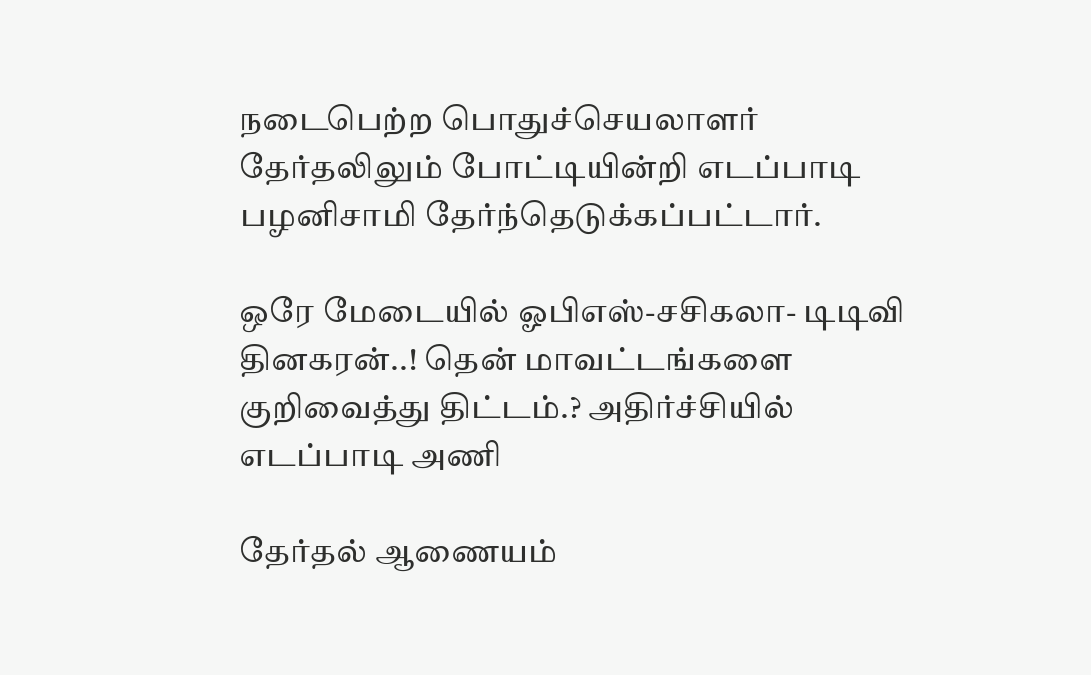நடைபெற்ற பொதுச்செயலாளர் தேர்தலிலும் போட்டியின்றி எடப்பாடி பழனிசாமி தேர்ந்தெடுக்கப்பட்டார்.

ஒரே மேடையில் ஓபிஎஸ்-சசிகலா- டிடிவி தினகரன்..! தென் மாவட்டங்களை குறிவைத்து திட்டம்.? அதிர்ச்சியில் எடப்பாடி அணி

தேர்தல் ஆணையம்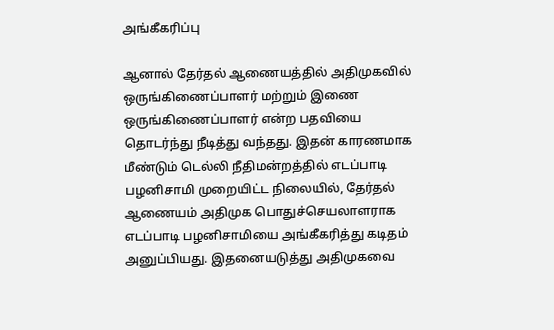அங்கீகரிப்பு

ஆனால் தேர்தல் ஆணையத்தில் அதிமுகவில் ஒருங்கிணைப்பாளர் மற்றும் இணை ஒருங்கிணைப்பாளர் என்ற பதவியை தொடர்ந்து நீடித்து வந்தது. இதன் காரணமாக மீண்டும் டெல்லி நீதிமன்றத்தில் எடப்பாடி பழனிசாமி முறையிட்ட நிலையில், தேர்தல் ஆணையம் அதிமுக பொதுச்செயலாளராக எடப்பாடி பழனிசாமியை அங்கீகரித்து கடிதம் அனுப்பியது. இதனையடுத்து அதிமுகவை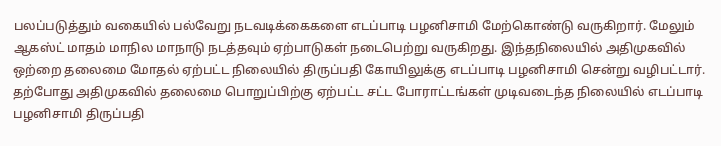பலப்படுத்தும் வகையில் பல்வேறு நடவடிக்கைகளை எடப்பாடி பழனிசாமி மேற்கொண்டு வருகிறார். மேலும் ஆகஸ்ட் மாதம் மாநில மாநாடு நடத்தவும் ஏற்பாடுகள் நடைபெற்று வருகிறது. இந்தநிலையில் அதிமுகவில் ஒற்றை தலைமை மோதல் ஏற்பட்ட நிலையில் திருப்பதி கோயிலுக்கு எடப்பாடி பழனிசாமி சென்று வழிபட்டார். தற்போது அதிமுகவில் தலைமை பொறுப்பிற்கு ஏற்பட்ட சட்ட போராட்டங்கள் முடிவடைந்த நிலையில் எடப்பாடி பழனிசாமி திருப்பதி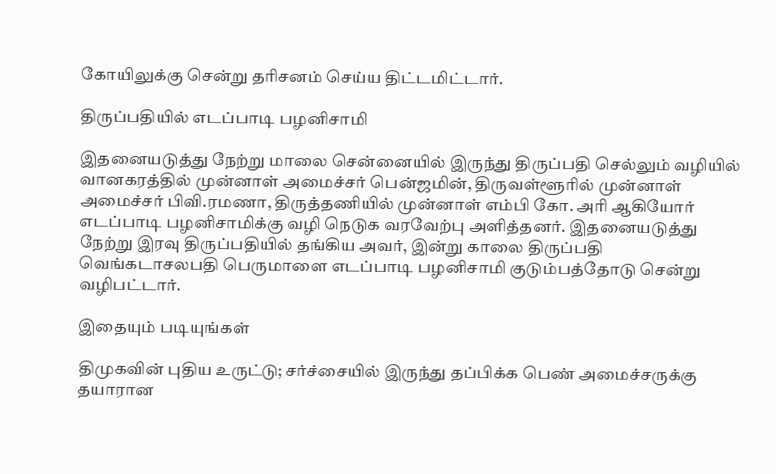கோயிலுக்கு சென்று தரிசனம் செய்ய திட்டமிட்டார்.

திருப்பதியில் எடப்பாடி பழனிசாமி

இதனையடுத்து நேற்று மாலை சென்னையில் இருந்து திருப்பதி செல்லும் வழியில் வானகரத்தில் முன்னாள் அமைச்சர் பென்ஜமின், திருவள்ளூரில் முன்னாள் அமைச்சர் பிவி.ரமணா, திருத்தணியில் முன்னாள் எம்பி கோ. அரி ஆகியோர் எடப்பாடி பழனிசாமிக்கு வழி நெடுக வரவேற்பு அளித்தனர். இதனையடுத்து நேற்று இரவு திருப்பதியில் தங்கிய அவர், இன்று காலை திருப்பதி வெங்கடாசலபதி பெருமாளை எடப்பாடி பழனிசாமி குடும்பத்தோடு சென்று வழிபட்டார்.

இதையும் படியுங்கள்

திமுகவின் புதிய உருட்டு; சர்ச்சையில் இருந்து தப்பிக்க பெண் அமைச்சருக்கு தயாரான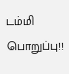டம்மி பொறுப்பு!!